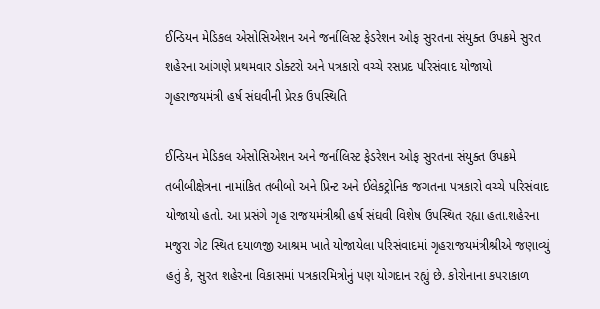ઈન્ડિયન મેડિકલ એસોસિએશન અને જર્નાલિસ્ટ ફેડરેશન ઓફ સુરતના સંયુક્ત ઉપક્રમે સુરત શહેરના આંગણે પ્રથમવાર ડોક્ટરો અને પત્રકારો વચ્ચે રસપ્રદ પરિસંવાદ યોજાયો ગૃહરાજયમંત્રી હર્ષ સંઘવીની પ્રેરક ઉપસ્થિતિ

ઈન્ડિયન મેડિકલ એસોસિએશન અને જર્નાલિસ્ટ ફેડરેશન ઓફ સુરતના સંયુક્ત ઉપક્રમે તબીબીક્ષેત્રના નામાંકિત તબીબો અને પ્રિન્ટ અને ઈલેકટ્રોનિક જગતના પત્રકારો વચ્ચે પરિસંવાદ યોજાયો હતો. આ પ્રસંગે ગૃહ રાજયમંત્રીશ્રી હર્ષ સંઘવી વિશેષ ઉપસ્થિત રહ્યા હતા.શહેરના મજુરા ગેટ સ્થિત દયાળજી આશ્રમ ખાતે યોજાયેલા પરિસંવાદમાં ગૃહરાજયમંત્રીશ્રીએ જણાવ્યું હતું કે, સુરત શહેરના વિકાસમાં પત્રકારમિત્રોનું પણ યોગદાન રહ્યું છે. કોરોનાના કપરાકાળ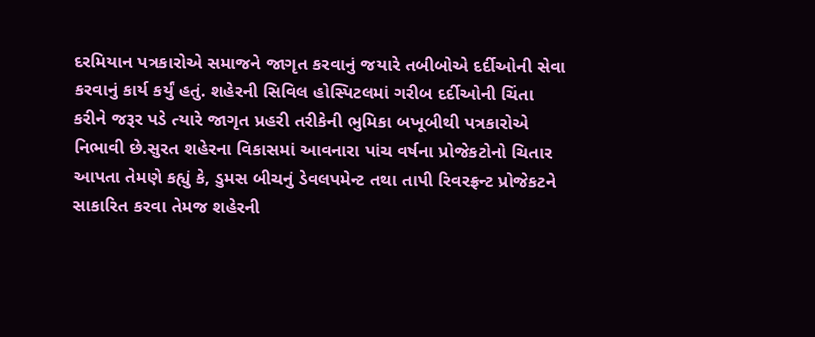દરમિયાન પત્રકારોએ સમાજને જાગૃત કરવાનું જયારે તબીબોએ દર્દીઓની સેવા કરવાનું કાર્ય કર્યું હતું. શહેરની સિવિલ હોસ્પિટલમાં ગરીબ દર્દીઓની ચિંતા કરીને જરૂર પડે ત્યારે જાગૃત પ્રહરી તરીકેની ભુમિકા બખૂબીથી પત્રકારોએ નિભાવી છે.સુરત શહેરના વિકાસમાં આવનારા પાંચ વર્ષના પ્રોજેકટોનો ચિતાર આપતા તેમણે કહ્યું કે, ડુમસ બીચનું ડેવલપમેન્ટ તથા તાપી રિવરફ્રન્ટ પ્રોજેકટને સાકારિત કરવા તેમજ શહેરની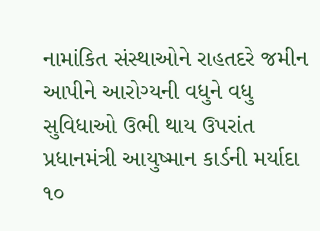નામાંકિત સંસ્થાઓને રાહતદરે જમીન આપીને આરોગ્યની વધુને વધુ સુવિધાઓ ઉભી થાય ઉપરાંત પ્રધાનમંત્રી આયુષ્માન કાર્ડની મર્યાદા ૧૦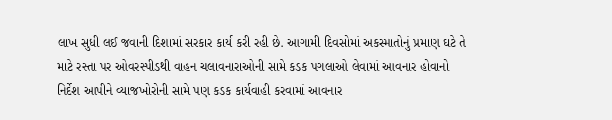લાખ સુધી લઈ જવાની દિશામાં સરકાર કાર્ય કરી રહી છે. આગામી દિવસોમાં અકસ્માતોનું પ્રમાણ ઘટે તે માટે રસ્તા પર ઓવરસ્પીડથી વાહન ચલાવનારાઓની સામે કડક પગલાઓ લેવામાં આવનાર હોવાનો નિર્દેશ આપીને વ્યાજખોરોની સામે પણ કડક કાર્યવાહી કરવામાં આવનાર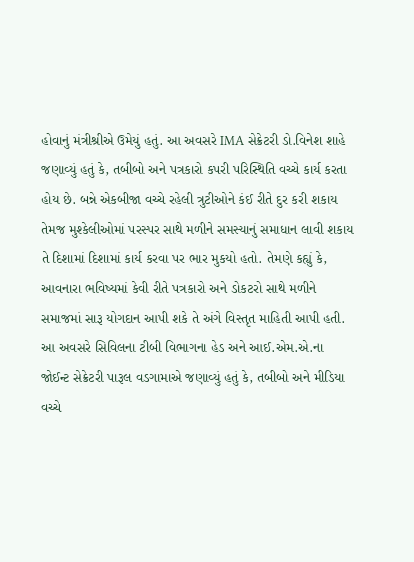હોવાનું મંત્રીશ્રીએ ઉમેયું હતું. આ અવસરે IMA સેક્રેટરી ડો.વિનેશ શાહે જણાવ્યું હતું કે, તબીબો અને પત્રકારો કપરી પરિસ્થિતિ વચ્ચે કાર્ય કરતા હોય છે. બન્ને એકબીજા વચ્ચે રહેલી ત્રુટીઓને કંઈ રીતે દુર કરી શકાય તેમજ મુશ્કેલીઓમાં પરસ્પર સાથે મળીને સમસ્યાનું સમાધાન લાવી શકાય તે દિશામાં દિશામાં કાર્ય કરવા પર ભાર મુકયો હતો. તેમણે કહ્યું કે, આવનારા ભવિષ્યમાં કેવી રીતે પત્રકારો અને ડોકટરો સાથે મળીને સમાજમાં સારૂ યોગદાન આપી શકે તે અંગે વિસ્તૃત માહિતી આપી હતી. આ અવસરે સિવિલના ટીબી વિભાગના હેડ અને આઈ.એમ.એ.ના જોઈન્ટ સેક્રેટરી પારૂલ વડગામાએ જણાવ્યું હતું કે, તબીબો અને મીડિયા વચ્ચે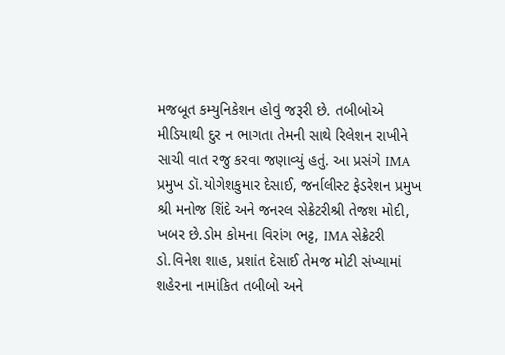મજબૂત કમ્યુનિકેશન હોવું જરૂરી છે. તબીબોએ મીડિયાથી દુર ન ભાગતા તેમની સાથે રિલેશન રાખીને સાચી વાત રજુ કરવા જણાવ્યું હતું. આ પ્રસંગે IMA પ્રમુખ ડૉ.યોગેશકુમાર દેસાઈ, જર્નાલીસ્ટ ફેડરેશન પ્રમુખ શ્રી મનોજ શિંદે અને જનરલ સેક્રેટરીશ્રી તેજશ મોદી, ખબર છે.ડોમ કોમના વિરાંગ ભટ્ટ, IMA સેક્રેટરી ડો.વિનેશ શાહ, પ્રશાંત દેસાઈ તેમજ મોટી સંખ્યામાં શહેરના નામાંકિત તબીબો અને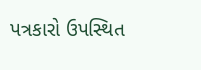પત્રકારો ઉપસ્થિત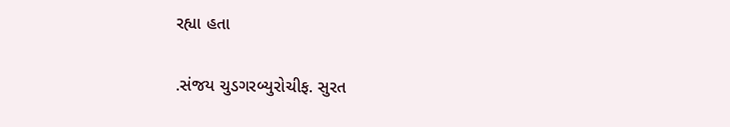રહ્યા હતા

.સંજય ચુડગરબ્યુરોચીફ. સુરત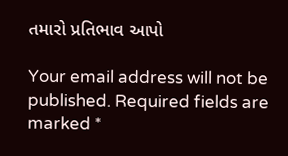તમારો પ્રતિભાવ આપો

Your email address will not be published. Required fields are marked *